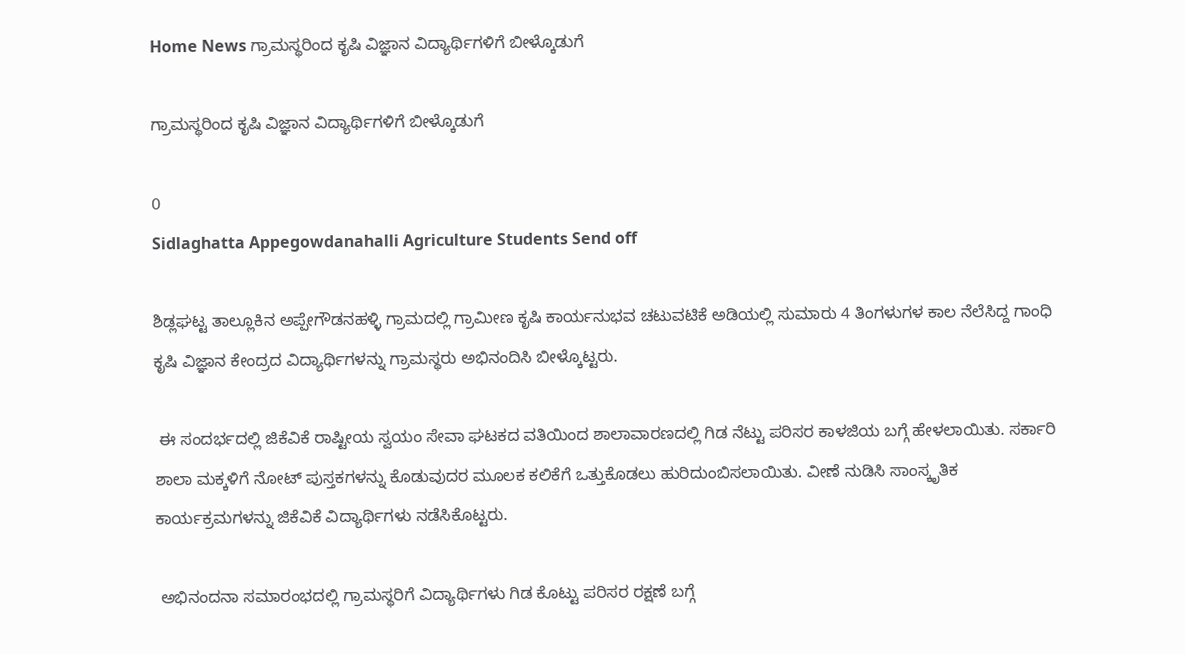Home News ಗ್ರಾಮಸ್ಥರಿಂದ ಕೃಷಿ ವಿಜ್ಞಾನ ವಿದ್ಯಾರ್ಥಿಗಳಿಗೆ ಬೀಳ್ಕೊಡುಗೆ

ಗ್ರಾಮಸ್ಥರಿಂದ ಕೃಷಿ ವಿಜ್ಞಾನ ವಿದ್ಯಾರ್ಥಿಗಳಿಗೆ ಬೀಳ್ಕೊಡುಗೆ

0
Sidlaghatta Appegowdanahalli Agriculture Students Send off

ಶಿಡ್ಲಘಟ್ಟ ತಾಲ್ಲೂಕಿನ ಅಪ್ಪೇಗೌಡನಹಳ್ಳಿ ಗ್ರಾಮದಲ್ಲಿ ಗ್ರಾಮೀಣ ಕೃಷಿ ಕಾರ್ಯನುಭವ ಚಟುವಟಿಕೆ ಅಡಿಯಲ್ಲಿ ಸುಮಾರು 4 ತಿಂಗಳುಗಳ ಕಾಲ ನೆಲೆಸಿದ್ದ ಗಾಂಧಿ ಕೃಷಿ ವಿಜ್ಞಾನ ಕೇಂದ್ರದ ವಿದ್ಯಾರ್ಥಿಗಳನ್ನು ಗ್ರಾಮಸ್ಥರು ಅಭಿನಂದಿಸಿ ಬೀಳ್ಕೊಟ್ಟರು.

 ಈ ಸಂದರ್ಭದಲ್ಲಿ ಜಿಕೆವಿಕೆ ರಾಷ್ಟೀಯ ಸ್ವಯಂ ಸೇವಾ ಘಟಕದ ವತಿಯಿಂದ ಶಾಲಾವಾರಣದಲ್ಲಿ ಗಿಡ ನೆಟ್ಟು ಪರಿಸರ ಕಾಳಜಿಯ ಬಗ್ಗೆ ಹೇಳಲಾಯಿತು. ಸರ್ಕಾರಿ ಶಾಲಾ ಮಕ್ಕಳಿಗೆ ನೋಟ್ ಪುಸ್ತಕಗಳನ್ನು ಕೊಡುವುದರ ಮೂಲಕ ಕಲಿಕೆಗೆ ಒತ್ತುಕೊಡಲು ಹುರಿದುಂಬಿಸಲಾಯಿತು. ವೀಣೆ ನುಡಿಸಿ ಸಾಂಸ್ಕೃತಿಕ ಕಾರ್ಯಕ್ರಮಗಳನ್ನು ಜಿಕೆವಿಕೆ ವಿದ್ಯಾರ್ಥಿಗಳು ನಡೆಸಿಕೊಟ್ಟರು.

 ಅಭಿನಂದನಾ ಸಮಾರಂಭದಲ್ಲಿ ಗ್ರಾಮಸ್ಥರಿಗೆ ವಿದ್ಯಾರ್ಥಿಗಳು ಗಿಡ ಕೊಟ್ಟು ಪರಿಸರ ರಕ್ಷಣೆ ಬಗ್ಗೆ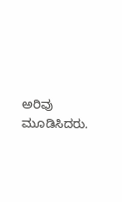ಅರಿವು ಮೂಡಿಸಿದರು.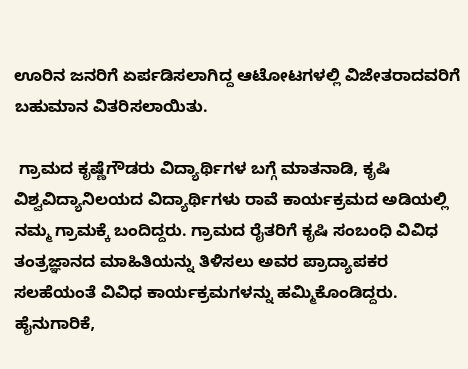ಊರಿನ ಜನರಿಗೆ ಏರ್ಪಡಿಸಲಾಗಿದ್ದ ಆಟೋಟಗಳಲ್ಲಿ ವಿಜೇತರಾದವರಿಗೆ ಬಹುಮಾನ ವಿತರಿಸಲಾಯಿತು.

 ಗ್ರಾಮದ ಕೃಷ್ಣೆಗೌಡರು ವಿದ್ಯಾರ್ಥಿಗಳ ಬಗ್ಗೆ ಮಾತನಾಡಿ, ಕೃಷಿ ವಿಶ್ವವಿದ್ಯಾನಿಲಯದ ವಿದ್ಯಾರ್ಥಿಗಳು ರಾವೆ ಕಾರ್ಯಕ್ರಮದ ಅಡಿಯಲ್ಲಿ ನಮ್ಮ ಗ್ರಾಮಕ್ಕೆ ಬಂದಿದ್ದರು. ಗ್ರಾಮದ ರೈತರಿಗೆ ಕೃಷಿ ಸಂಬಂಧಿ ವಿವಿಧ ತಂತ್ರಜ್ಞಾನದ ಮಾಹಿತಿಯನ್ನು ತಿಳಿಸಲು ಅವರ ಪ್ರಾದ್ಯಾಪಕರ ಸಲಹೆಯಂತೆ ವಿವಿಧ ಕಾರ್ಯಕ್ರಮಗಳನ್ನು ಹಮ್ಮಿಕೊಂಡಿದ್ದರು. ಹೈನುಗಾರಿಕೆ,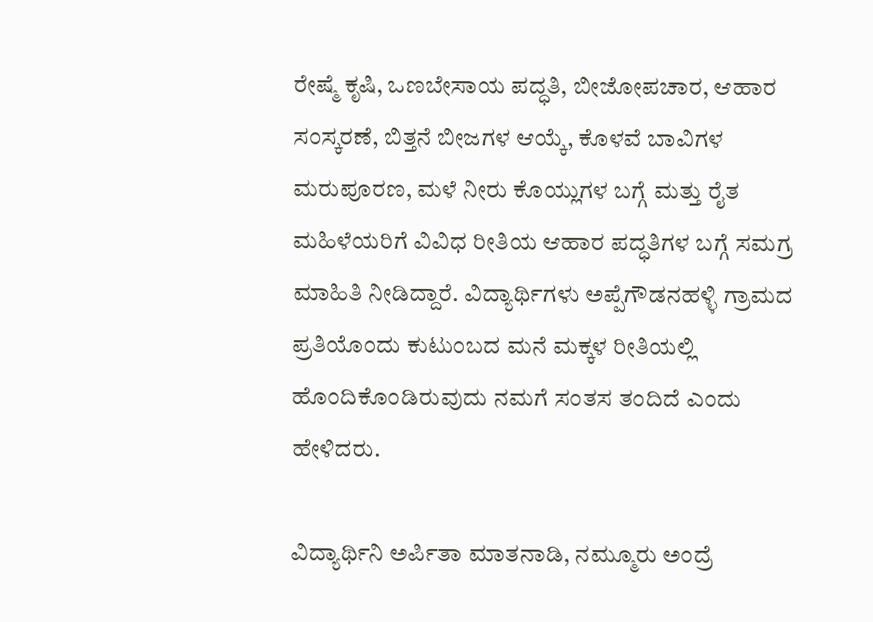ರೇಷ್ಮೆ ಕೃಷಿ, ಒಣಬೇಸಾಯ ಪದ್ಧತಿ, ಬೀಜೋಪಚಾರ, ಆಹಾರ ಸಂಸ್ಕರಣೆ, ಬಿತ್ತನೆ ಬೀಜಗಳ ಆಯ್ಕೆ, ಕೊಳವೆ ಬಾವಿಗಳ ಮರುಪೂರಣ, ಮಳೆ ನೀರು ಕೊಯ್ಲುಗಳ ಬಗ್ಗೆ ಮತ್ತು ರೈತ ಮಹಿಳೆಯರಿಗೆ ವಿವಿಧ ರೀತಿಯ ಆಹಾರ ಪದ್ಧತಿಗಳ ಬಗ್ಗೆ ಸಮಗ್ರ ಮಾಹಿತಿ ನೀಡಿದ್ದಾರೆ. ವಿದ್ಯಾರ್ಥಿಗಳು ಅಪ್ಪೆಗೌಡನಹಳ್ಳಿ ಗ್ರಾಮದ ಪ್ರತಿಯೊಂದು ಕುಟುಂಬದ ಮನೆ ಮಕ್ಕಳ ರೀತಿಯಲ್ಲಿ ಹೊಂದಿಕೊಂಡಿರುವುದು ನಮಗೆ ಸಂತಸ ತಂದಿದೆ ಎಂದು ಹೇಳಿದರು.

ವಿದ್ಯಾರ್ಥಿನಿ ಅರ್ಪಿತಾ ಮಾತನಾಡಿ, ನಮ್ಮೂರು ಅಂದ್ರೆ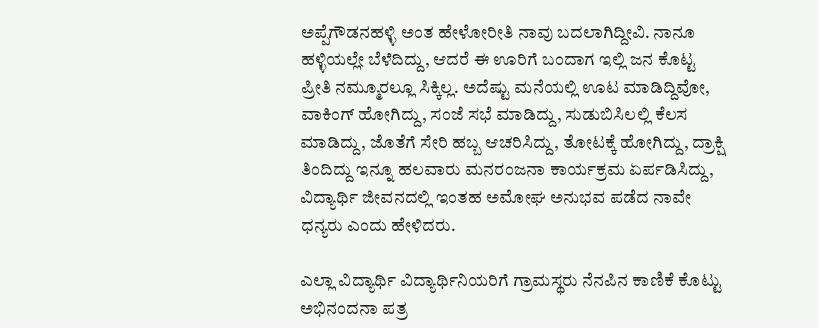ಅಪ್ಪೆಗೌಡನಹಳ್ಳಿ ಅಂತ ಹೇಳೋರೀತಿ ನಾವು ಬದಲಾಗಿದ್ದೀವಿ. ನಾನೂ ಹಳ್ಳಿಯಲ್ಲೇ ಬೆಳೆದಿದ್ದು, ಆದರೆ ಈ ಊರಿಗೆ ಬಂದಾಗ ಇಲ್ಲಿ ಜನ ಕೊಟ್ಟ ಪ್ರೀತಿ ನಮ್ಮೂರಲ್ಲೂ ಸಿಕ್ಕಿಲ್ಲ. ಅದೆಷ್ಟು ಮನೆಯಲ್ಲಿ ಊಟ ಮಾಡಿದ್ದಿವೋ, ವಾಕಿಂಗ್ ಹೋಗಿದ್ದು, ಸಂಜೆ ಸಭೆ ಮಾಡಿದ್ದು, ಸುಡುಬಿಸಿಲಲ್ಲಿ ಕೆಲಸ ಮಾಡಿದ್ದು, ಜೊತೆಗೆ ಸೇರಿ ಹಬ್ಬ ಆಚರಿಸಿದ್ದು, ತೋಟಕ್ಕೆ ಹೋಗಿದ್ದು, ದ್ರಾಕ್ಷಿ ತಿಂದಿದ್ದು ಇನ್ನೂ ಹಲವಾರು ಮನರಂಜನಾ ಕಾರ್ಯಕ್ರಮ ಏರ್ಪಡಿಸಿದ್ದು, ವಿದ್ಯಾರ್ಥಿ ಜೀವನದಲ್ಲಿ ಇಂತಹ ಅಮೋಘ ಅನುಭವ ಪಡೆದ ನಾವೇ ಧನ್ಯರು ಎಂದು ಹೇಳಿದರು.

ಎಲ್ಲಾ ವಿದ್ಯಾರ್ಥಿ ವಿದ್ಯಾರ್ಥಿನಿಯರಿಗೆ ಗ್ರಾಮಸ್ಥರು ನೆನಪಿನ ಕಾಣಿಕೆ ಕೊಟ್ಟು ಅಭಿನಂದನಾ ಪತ್ರ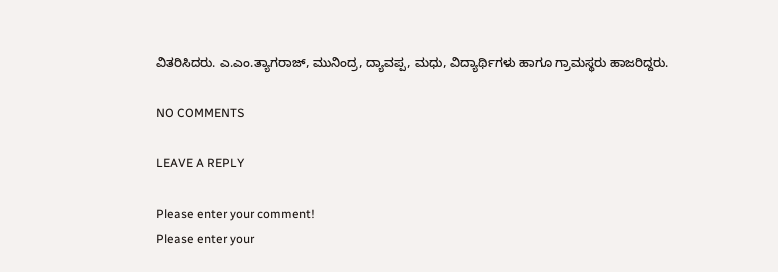ವಿತರಿಸಿದರು. ಎ.ಎಂ.ತ್ಯಾಗರಾಜ್, ಮುನಿಂದ್ರ, ದ್ಯಾವಪ್ಪ, ಮಧು, ವಿದ್ಯಾರ್ಥಿಗಳು ಹಾಗೂ ಗ್ರಾಮಸ್ಥರು ಹಾಜರಿದ್ದರು.

NO COMMENTS

LEAVE A REPLY

Please enter your comment!
Please enter your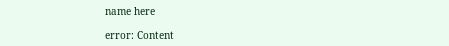name here

error: Content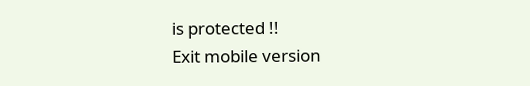is protected !!
Exit mobile version